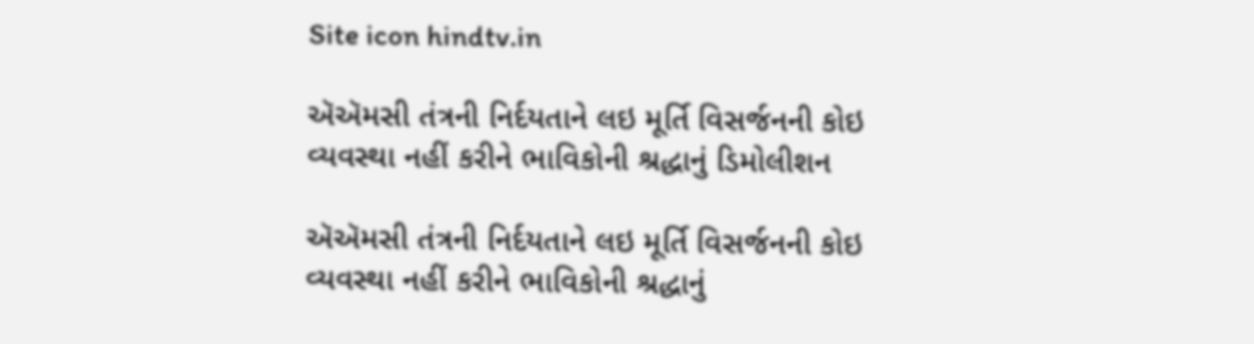Site icon hindtv.in

ઍઍમસી તંત્રની નિર્દયતાને લઇ મૂર્તિ વિસર્જનની કોઇ વ્યવસ્થા નહીં કરીને ભાવિકોની શ્રદ્ધાનું ડિમોલીશન

ઍઍમસી તંત્રની નિર્દયતાને લઇ મૂર્તિ વિસર્જનની કોઇ વ્યવસ્થા નહીં કરીને ભાવિકોની શ્રદ્ધાનું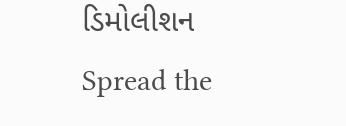ડિમોલીશન
Spread the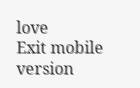love
Exit mobile version